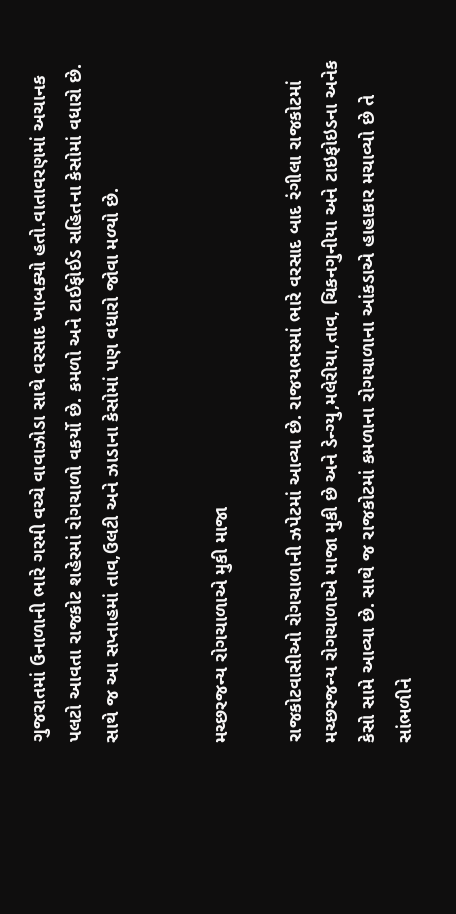ગુજરાતમાં ઉનાળાની ભારે ગરમી વચ્ચે વાવાઝોડા સાથે વરસાદ ખાબક્યો હતો.વાતાવરણમાં અચાનક પલટો આવતા રાજકોટ શહેરમાં રોગચાળો વકર્યો છે. કમળો અને ટાઈફોઈડ સહિતના કેસોમાં વધારો છે. સાથે જ આ સપ્તાહમાં તાવ,ઉલટી અને ઝાડાના કેસોમાં પણ વધારો જોવા મળ્યો છે.


મચ્છરજન્ય રોગચાળાએ મુકી માજા

રાજકોટવાસીઓ રોગચાળાની ઝપેટમાં આવ્યા છે. રાજયભરમાં ભારે વરસાદ બાદ રંગીલા રાજકોટમાં મચ્છરજન્ય રોગચાળાએ માજા મુકી છે અને ડેન્ગ્યુ,મલેરીયા,તાવ, ચિકનગુનીયા અને ટાઇફોઇડના અનેક કેસો સામે આવ્યા છે. સાથે જ રાજકોટમાં કમળાના રોગચાળાના આંકડાએ હાહાકાર મચાવ્યો છે તે સાંભળીને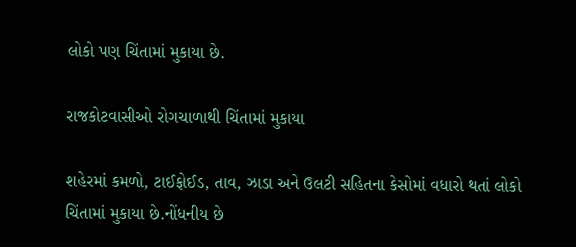લોકો પણ ચિંતામાં મુકાયા છે.

રાજકોટવાસીઓ રોગચાળાથી ચિંતામાં મુકાયા

શહેરમાં કમળો, ટાઈફોઈડ, તાવ, ઝાડા અને ઉલટી સહિતના કેસોમાં વધારો થતાં લોકો ચિંતામાં મુકાયા છે.નોંધનીય છે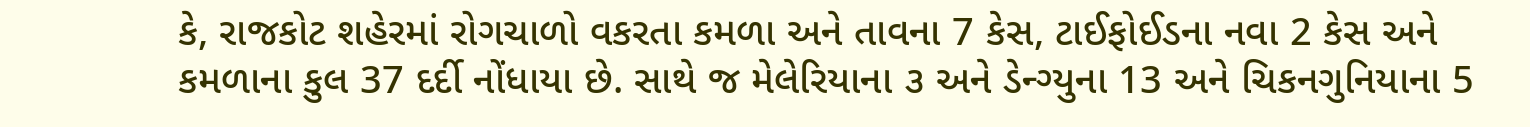કે, રાજકોટ શહેરમાં રોગચાળો વકરતા કમળા અને તાવના 7 કેસ, ટાઈફોઈડના નવા 2 કેસ અને કમળાના કુલ 37 દર્દી નોંધાયા છે. સાથે જ મેલેરિયાના ૩ અને ડેન્ગ્યુના 13 અને ચિકનગુનિયાના 5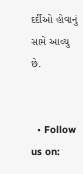દર્દીઓ હોવાનું સામે આવ્ચુ છે.


  • Follow us on: